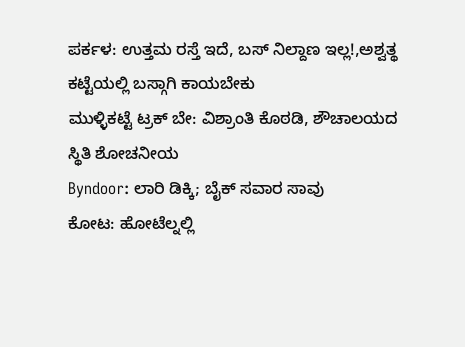ಪರ್ಕಳ: ಉತ್ತಮ ರಸ್ತೆ ಇದೆ, ಬಸ್ ನಿಲ್ದಾಣ ಇಲ್ಲ!,ಅಶ್ವತ್ಥ ಕಟ್ಟೆಯಲ್ಲಿ ಬಸ್ಗಾಗಿ ಕಾಯಬೇಕು
ಮುಳ್ಳಿಕಟ್ಟೆ ಟ್ರಕ್ ಬೇ: ವಿಶ್ರಾಂತಿ ಕೊಠಡಿ, ಶೌಚಾಲಯದ ಸ್ಥಿತಿ ಶೋಚನೀಯ
Byndoor: ಲಾರಿ ಡಿಕ್ಕಿ; ಬೈಕ್ ಸವಾರ ಸಾವು
ಕೋಟ: ಹೋಟೆಲ್ನಲ್ಲಿ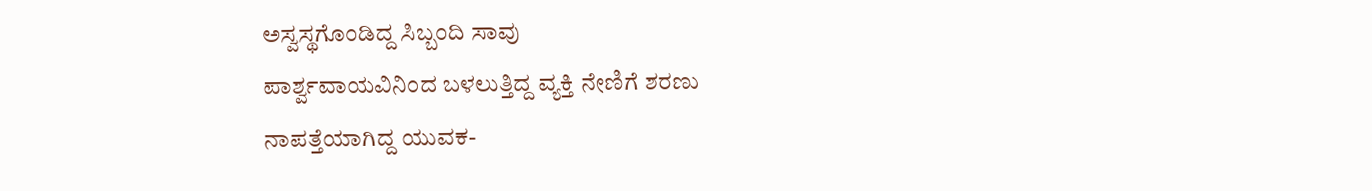ಅಸ್ವಸ್ಥಗೊಂಡಿದ್ದ ಸಿಬ್ಬಂದಿ ಸಾವು
ಪಾರ್ಶ್ವವಾಯವಿನಿಂದ ಬಳಲುತ್ತಿದ್ದ ವ್ಯಕ್ತಿ ನೇಣಿಗೆ ಶರಣು
ನಾಪತ್ತೆಯಾಗಿದ್ದ ಯುವಕ-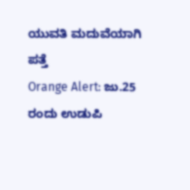ಯುವತಿ ಮದುವೆಯಾಗಿ ಪತ್ತೆ
Orange Alert: ಜು.25 ರಂದು ಉಡುಪಿ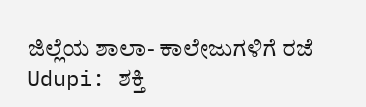ಜಿಲ್ಲೆಯ ಶಾಲಾ- ಕಾಲೇಜುಗಳಿಗೆ ರಜೆ
Udupi: ಶಕ್ತಿ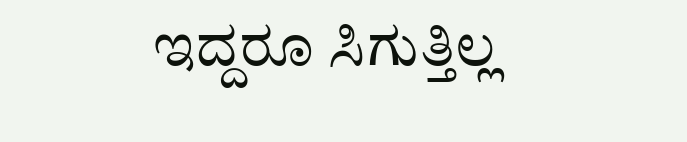ಇದ್ದರೂ ಸಿಗುತ್ತಿಲ್ಲ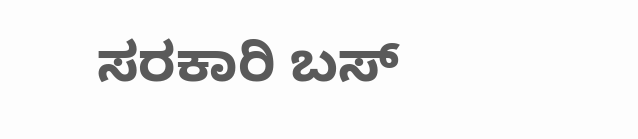ಸರಕಾರಿ ಬಸ್